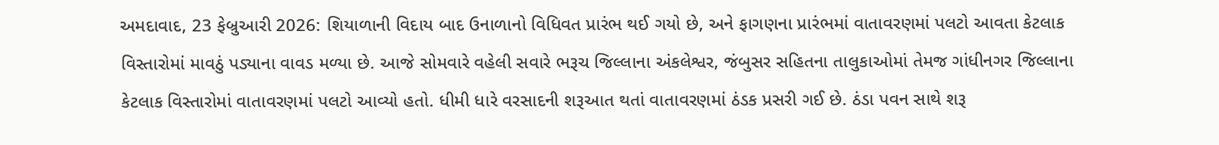અમદાવાદ, 23 ફેબ્રુઆરી 2026: શિયાળાની વિદાય બાદ ઉનાળાનો વિધિવત પ્રારંભ થઈ ગયો છે, અને ફાગણના પ્રારંભમાં વાતાવરણમાં પલટો આવતા કેટલાક વિસ્તારોમાં માવઠું પડ્યાના વાવડ મળ્યા છે. આજે સોમવારે વહેલી સવારે ભરૂચ જિલ્લાના અંકલેશ્વર, જંબુસર સહિતના તાલુકાઓમાં તેમજ ગાંધીનગર જિલ્લાના કેટલાક વિસ્તારોમાં વાતાવરણમાં પલટો આવ્યો હતો. ધીમી ધારે વરસાદની શરૂઆત થતાં વાતાવરણમાં ઠંડક પ્રસરી ગઈ છે. ઠંડા પવન સાથે શરૂ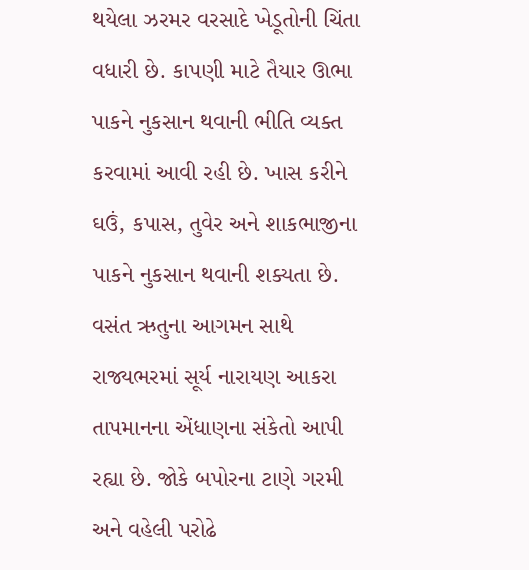થયેલા ઝરમર વરસાદે ખેડૂતોની ચિંતા વધારી છે. કાપણી માટે તૈયાર ઊભા પાકને નુકસાન થવાની ભીતિ વ્યક્ત કરવામાં આવી રહી છે. ખાસ કરીને ઘઉં, કપાસ, તુવેર અને શાકભાજીના પાકને નુકસાન થવાની શક્યતા છે.
વસંત ઋતુના આગમન સાથે રાજ્યભરમાં સૂર્ય નારાયણ આકરા તાપમાનના એંધાણના સંકેતો આપી રહ્યા છે. જોકે બપોરના ટાણે ગરમી અને વહેલી પરોઢે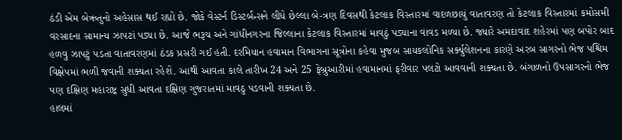ઠંડી એમ બેઋતુનો અહેસાસ થઈ રહ્યો છે. જોકે વેસ્ટર્ન ડિસ્ટર્બન્સને લીધે છેલ્લા બે-ત્રણ દિવસથી કેટલાક વિસ્તારમાં વાદળછાયું વાતાવરણ તો કેટલાક વિસ્તારમાં કમોસમી વરસાદના સામાન્ય ઝાપટાં પડ્યા છે. આજે ભરૂચ અને ગાંધીનગરના જિલ્લાના કેટલાક વિસ્તારમાં માવઠું પડ્યાના વાવડ મળ્યા છે. જ્યારે અમદાવાદ શહેરમાં પણ બપોર બાદ હળવુ ઝાપટું પડતા વાતાવરણમાં ઠંડક પ્રસરી ગઈ હતી. દરમિયાન હવામાન વિભાગના સૂત્રોના કહેવા મુજબ સાયકલોનિક સર્ક્યુલેશનના કારણે અરબ સાગરનો ભેજ પશ્ચિમ વિક્ષેપમાં ભળી જવાની શક્યતા રહેશે. આથી આવતા કાલે તારીખ 24 અને 25 ફેબ્રુઆરીમાં હવામાનમાં ફરીવાર પલટો આવવાની શક્યતા છે. બંગાળનો ઉપસાગરનો ભેજ પણ દક્ષિણ મહારાષ્ટ્ર સુધી આવતા દક્ષિણ ગુજરાતમાં માવઠુ પડવાની શક્યતા છે.
હાલમાં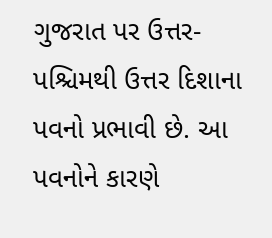ગુજરાત પર ઉત્તર-પશ્ચિમથી ઉત્તર દિશાના પવનો પ્રભાવી છે. આ પવનોને કારણે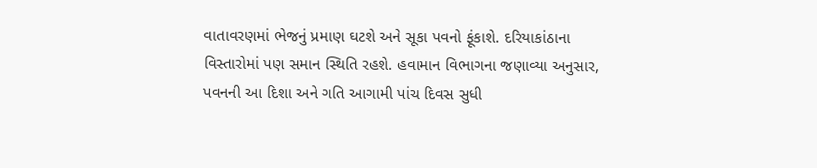વાતાવરણમાં ભેજનું પ્રમાણ ઘટશે અને સૂકા પવનો ફૂંકાશે. દરિયાકાંઠાના વિસ્તારોમાં પણ સમાન સ્થિતિ રહશે. હવામાન વિભાગના જણાવ્યા અનુસાર, પવનની આ દિશા અને ગતિ આગામી પાંચ દિવસ સુધી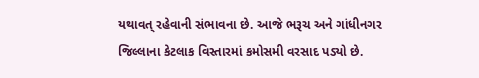યથાવત્ રહેવાની સંભાવના છે. આજે ભરૂચ અને ગાંધીનગર જિલ્લાના કેટલાક વિસ્તારમાં કમોસમી વરસાદ પડ્યો છે.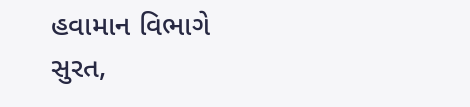હવામાન વિભાગે સુરત,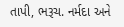તાપી, ભરૂચ. નર્મદા અને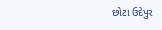છોટા ઉદેપુર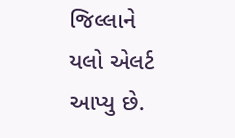જિલ્લાને યલો એલર્ટ આપ્યુ છે.